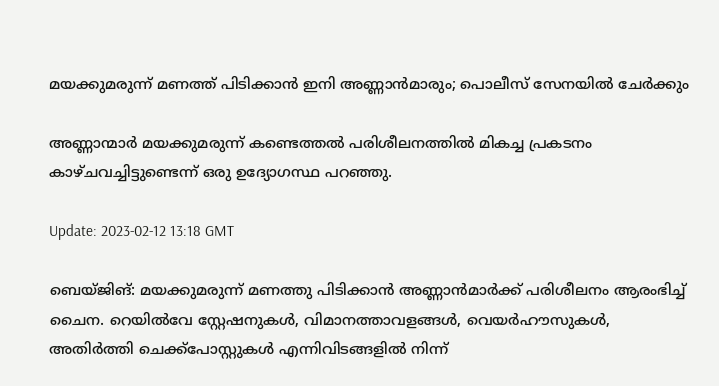മയക്കുമരുന്ന് മണത്ത് പിടിക്കാൻ ഇനി അണ്ണാൻമാരും; പൊലീസ് സേനയിൽ ചേർക്കും

അണ്ണാന്മാർ മയക്കുമരുന്ന് കണ്ടെത്തൽ പരിശീലനത്തിൽ മികച്ച പ്രകടനം കാഴ്ചവച്ചിട്ടുണ്ടെന്ന് ഒരു ഉദ്യോഗസ്ഥ പറഞ്ഞു.

Update: 2023-02-12 13:18 GMT

ബെയ്ജിങ്: മയക്കുമരുന്ന് മണത്തു പിടിക്കാൻ അണ്ണാൻമാർക്ക് പരിശീലനം ആരംഭിച്ച് ചൈന. റെയിൽവേ സ്റ്റേഷനുകൾ, വിമാനത്താവളങ്ങൾ, വെയർഹൗസുകൾ, അതിർത്തി ചെക്ക്‌പോസ്റ്റുകൾ എന്നിവിടങ്ങളിൽ നിന്ന്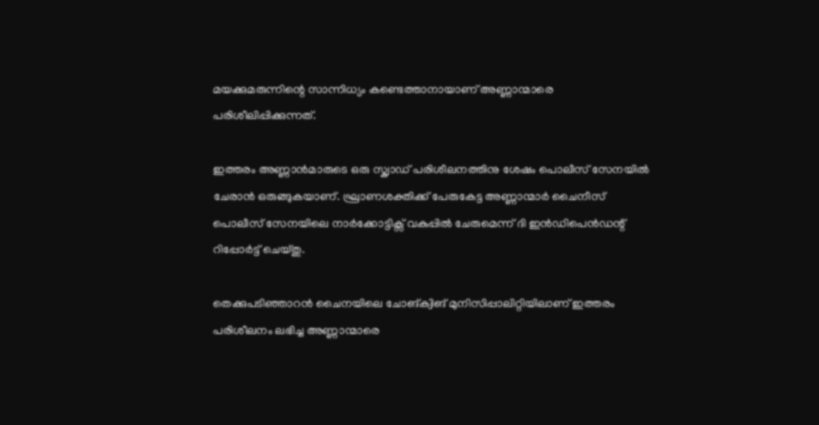മയക്കുമരുന്നിന്റെ സാന്നിധ്യം കണ്ടെത്താനായാണ് അണ്ണാന്മാരെ പരിശീലിപ്പിക്കുന്നത്.

ഇത്തരം അണ്ണാൻമാരുടെ ഒരു സ്ക്വാഡ് പരിശീലനത്തിനു ശേഷം പൊലീസ് സേനയിൽ ചേരാൻ ഒരുങ്ങുകയാണ്. ഘ്രാണശക്തിക്ക് പേരുകേട്ട അണ്ണാന്മാർ ചൈനീസ് പൊലീസ് സേനയിലെ നാർക്കോട്ടിക്സ് വകുപ്പിൽ ചേരുമെന്ന് ദി ഇൻഡിപെൻഡന്റ് റിപ്പോർട്ട് ചെയ്തു.

തെക്കുപടിഞ്ഞാറൻ ചൈനയിലെ ചോങ്‌ക്വിങ് മുനിസിപ്പാലിറ്റിയിലാണ് ഇത്തരം പരിശീലനം ലഭിച്ച അണ്ണാന്മാരെ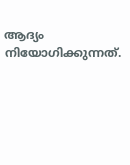ആദ്യം നിയോഗിക്കുന്നത്.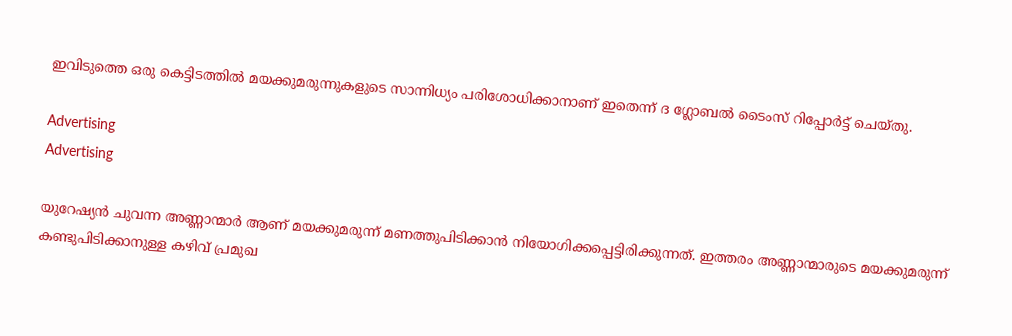ഇവിടുത്തെ ഒരു കെട്ടിടത്തിൽ മയക്കുമരുന്നുകളുടെ സാന്നിധ്യം പരിശോധിക്കാനാണ് ഇതെന്ന് ദ ഗ്ലോബൽ ടൈംസ് റിപ്പോർട്ട് ചെയ്തു.

Advertising
Advertising

യുറേഷ്യൻ ചുവന്ന അണ്ണാന്മാർ ആണ് മയക്കുമരുന്ന് മണത്തുപിടിക്കാൻ നിയോഗിക്കപ്പെട്ടിരിക്കുന്നത്. ഇത്തരം അണ്ണാന്മാരുടെ മയക്കുമരുന്ന് കണ്ടുപിടിക്കാനുള്ള കഴിവ് പ്രമുഖ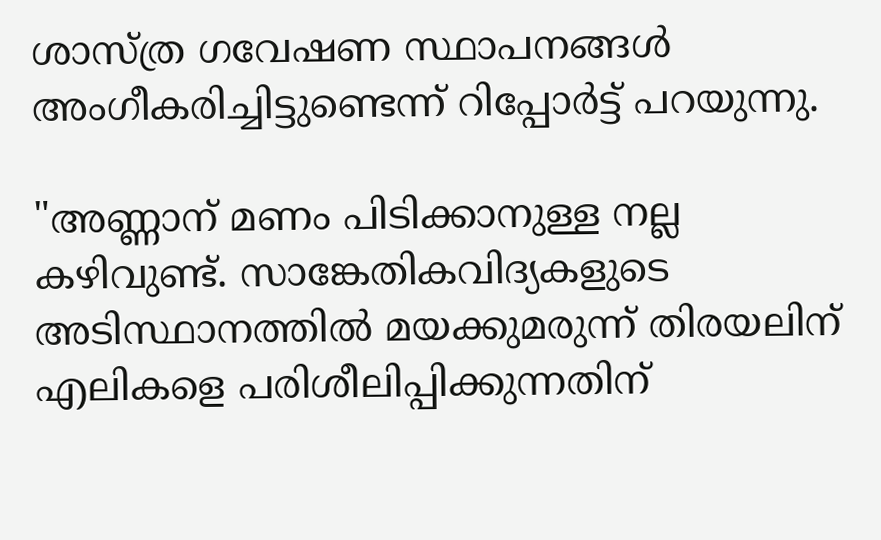ശാസ്ത്ര ഗവേഷണ സ്ഥാപനങ്ങൾ അംഗീകരിച്ചിട്ടുണ്ടെന്ന് റിപ്പോർട്ട് പറയുന്നു.

"അണ്ണാന് മണം പിടിക്കാനുള്ള നല്ല കഴിവുണ്ട്. സാങ്കേതികവിദ്യകളുടെ അടിസ്ഥാനത്തിൽ മയക്കുമരുന്ന് തിരയലിന് എലികളെ പരിശീലിപ്പിക്കുന്നതിന്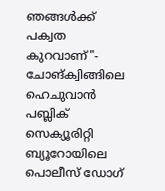ഞങ്ങൾക്ക് പക്വത കുറവാണ്"- ചോങ്‌ക്വിങ്ങിലെ ഹെചുവാൻ പബ്ലിക് സെക്യൂരിറ്റി ബ്യൂറോയിലെ പൊലീസ് ഡോഗ്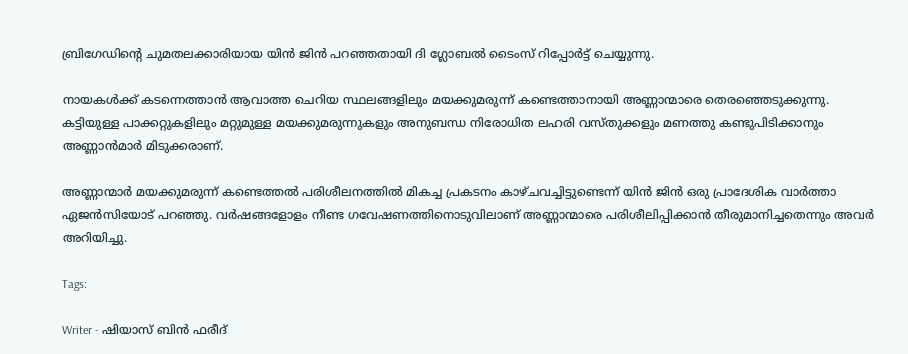ബ്രിഗേഡിന്റെ ചുമതലക്കാരിയായ യിൻ ജിൻ പറഞ്ഞതായി ദി ഗ്ലോബൽ ടൈംസ് റിപ്പോർട്ട് ചെയ്യുന്നു.

നായകൾക്ക് കടന്നെത്താൻ ആവാത്ത ചെറിയ സ്ഥലങ്ങളിലും മയക്കുമരുന്ന് കണ്ടെത്താനായി അണ്ണാന്മാരെ തെരഞ്ഞെടുക്കുന്നു. കട്ടിയുള്ള പാക്കറ്റുകളിലും മറ്റുമുള്ള മയക്കുമരുന്നുകളും അനുബന്ധ നിരോധിത ലഹരി വസ്തുക്കളും മണത്തു കണ്ടുപിടിക്കാനും അണ്ണാൻമാർ മിടുക്കരാണ്.

അണ്ണാന്മാർ മയക്കുമരുന്ന് കണ്ടെത്തൽ പരിശീലനത്തിൽ മികച്ച പ്രകടനം കാഴ്ചവച്ചിട്ടുണ്ടെന്ന് യിൻ ജിൻ ഒരു പ്രാദേശിക വാർത്താ ഏജൻസിയോട് പറഞ്ഞു. വർഷങ്ങളോളം നീണ്ട ഗവേഷണത്തിനൊടുവിലാണ് അണ്ണാന്മാരെ പരിശീലിപ്പിക്കാൻ തീരുമാനിച്ചതെന്നും അവർ അറിയിച്ചു.

Tags:

Writer - ഷിയാസ് ബിന്‍ ഫരീദ്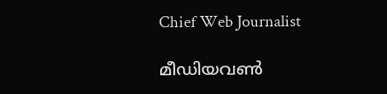Chief Web Journalist

മീഡിയവണ്‍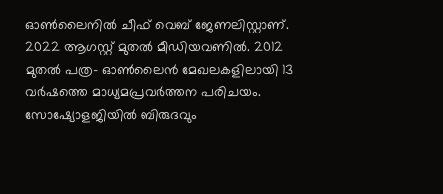ഓണ്‍ലൈനില്‍ ചീഫ് വെബ് ജേണലിസ്റ്റാണ്. 2022 ആഗസ്റ്റ് മുതല്‍ മീഡിയവണില്‍. 2012 മുതല്‍ പത്ര- ഓണ്‍ലൈന്‍ മേഖലകളിലായി 13 വര്‍ഷത്തെ മാധ്യമപ്രവര്‍ത്തന പരിചയം. സോഷ്യോളജിയില്‍ ബിരുദവും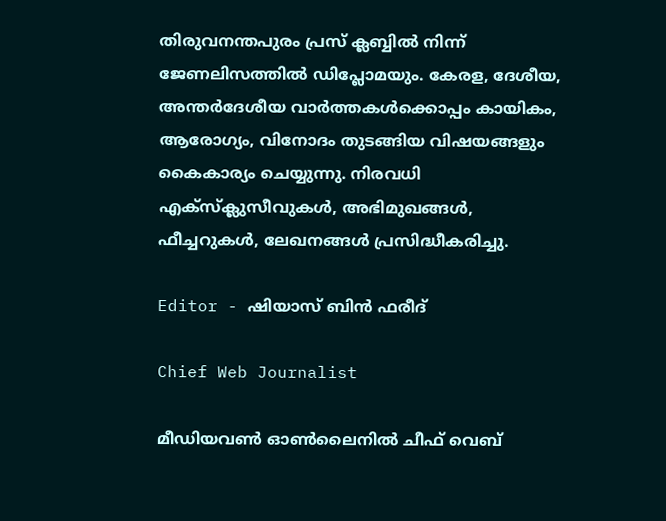തിരുവനന്തപുരം പ്രസ് ക്ലബ്ബില്‍ നിന്ന് ജേണലിസത്തില്‍ ഡിപ്ലോമയും. കേരള, ദേശീയ, അന്തര്‍ദേശീയ വാര്‍ത്തകള്‍ക്കൊപ്പം കായികം, ആരോഗ്യം, വിനോദം തുടങ്ങിയ വിഷയങ്ങളും കൈകാര്യം ചെയ്യുന്നു. നിരവധി എക്സ്ക്ലുസീവുകള്‍, അഭിമുഖങ്ങള്‍, ഫീച്ചറുകള്‍, ലേഖനങ്ങള്‍ പ്രസിദ്ധീകരിച്ചു.

Editor - ഷിയാസ് ബിന്‍ ഫരീദ്

Chief Web Journalist

മീഡിയവണ്‍ ഓണ്‍ലൈനില്‍ ചീഫ് വെബ്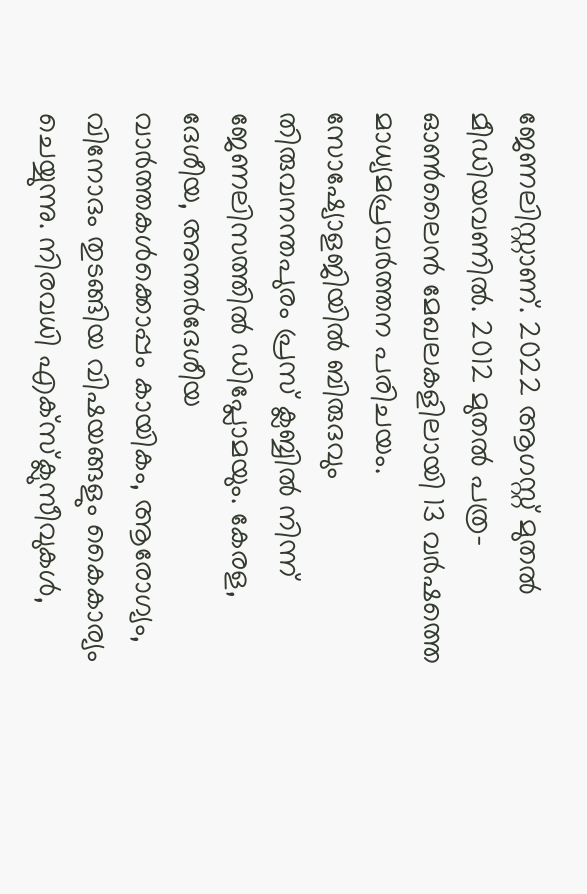ജേണലിസ്റ്റാണ്. 2022 ആഗസ്റ്റ് മുതല്‍ മീഡിയവണില്‍. 2012 മുതല്‍ പത്ര- ഓണ്‍ലൈന്‍ മേഖലകളിലായി 13 വര്‍ഷത്തെ മാധ്യമപ്രവര്‍ത്തന പരിചയം. സോഷ്യോളജിയില്‍ ബിരുദവും തിരുവനന്തപുരം പ്രസ് ക്ലബ്ബില്‍ നിന്ന് ജേണലിസത്തില്‍ ഡിപ്ലോമയും. കേരള, ദേശീയ, അന്തര്‍ദേശീയ വാര്‍ത്തകള്‍ക്കൊപ്പം കായികം, ആരോഗ്യം, വിനോദം തുടങ്ങിയ വിഷയങ്ങളും കൈകാര്യം ചെയ്യുന്നു. നിരവധി എക്സ്ക്ലുസീവുകള്‍,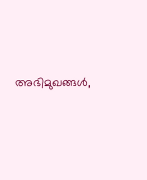അഭിമുഖങ്ങള്‍,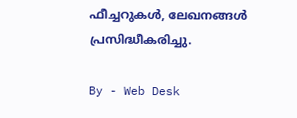ഫീച്ചറുകള്‍, ലേഖനങ്ങള്‍ പ്രസിദ്ധീകരിച്ചു.

By - Web Desk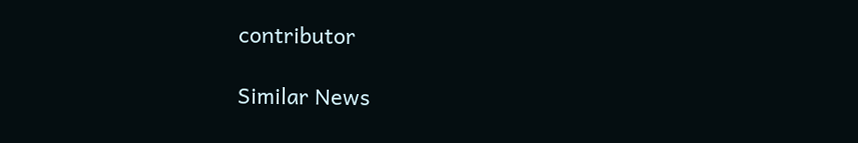contributor

Similar News